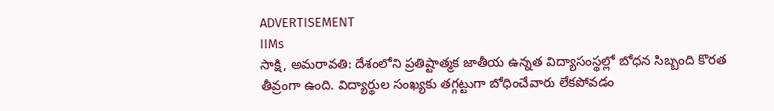ADVERTISEMENT
IIMs
సాక్షి, అమరావతి: దేశంలోని ప్రతిష్టాత్మక జాతీయ ఉన్నత విద్యాసంస్థల్లో బోధన సిబ్బంది కొరత తీవ్రంగా ఉంది. విద్యార్థుల సంఖ్యకు తగ్గట్టుగా బోధించేవారు లేకపోవడం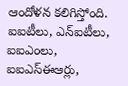ఆందోళన కలిగిస్తోంది. ఐఐటీలు, ఎన్ఐటీలు, ఐఐఎంలు, ఐఐఎస్ఈఆర్లు,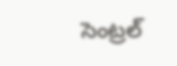సెంట్రల్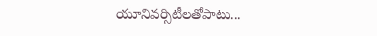యూనివర్సిటీలతోపాటు...